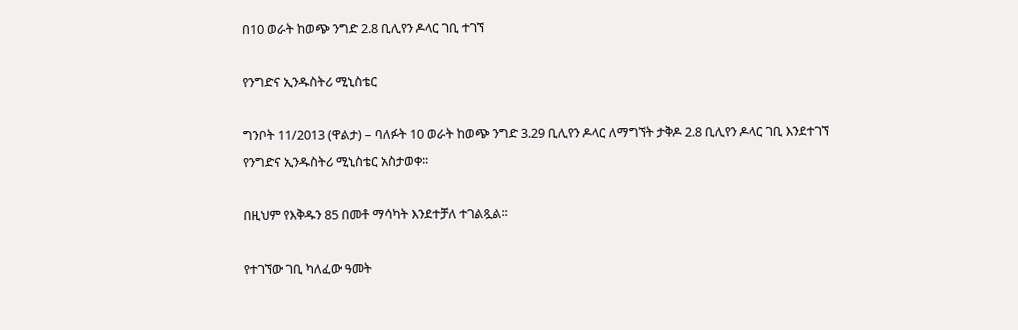በ10 ወራት ከወጭ ንግድ 2.8 ቢሊየን ዶላር ገቢ ተገኘ

የንግድና ኢንዱስትሪ ሚኒስቴር

ግንቦት 11/2013 (ዋልታ) – ባለፉት 10 ወራት ከወጭ ንግድ 3.29 ቢሊየን ዶላር ለማግኘት ታቅዶ 2.8 ቢሊየን ዶላር ገቢ እንደተገኘ የንግድና ኢንዱስትሪ ሚኒስቴር አስታወቀ፡፡

በዚህም የእቅዱን 85 በመቶ ማሳካት እንደተቻለ ተገልጿል፡፡

የተገኘው ገቢ ካለፈው ዓመት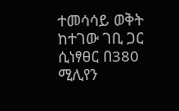ተመሳሳይ ወቅት ከተገው ገቢ ጋር ሲነፃፀር በ380 ሚሊየን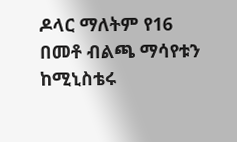ዶላር ማለትም የ16 በመቶ ብልጫ ማሳየቱን ከሚኒስቴሩ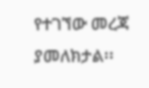የተገኘው መረጃ ያመለክታል፡፡